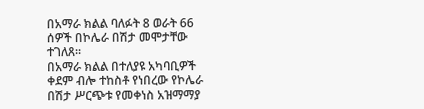በአማራ ክልል ባለፉት 8 ወራት 66 ሰዎች በኮሌራ በሽታ መሞታቸው ተገለጸ።
በአማራ ክልል በተለያዩ አካባቢዎች ቀደም ብሎ ተከስቶ የነበረው የኮሌራ በሽታ ሥርጭቱ የመቀነስ አዝማማያ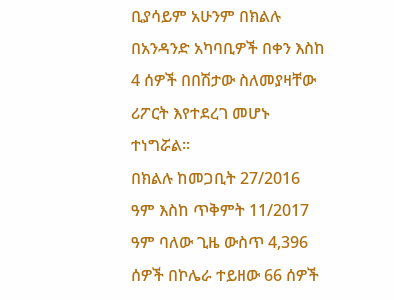ቢያሳይም አሁንም በክልሉ በአንዳንድ አካባቢዎች በቀን እስከ 4 ሰዎች በበሽታው ስለመያዛቸው ሪፖርት እየተደረገ መሆኑ ተነግሯል።
በክልሉ ከመጋቢት 27/2016 ዓም እስከ ጥቅምት 11/2017 ዓም ባለው ጊዜ ውስጥ 4,396 ሰዎች በኮሌራ ተይዘው 66 ሰዎች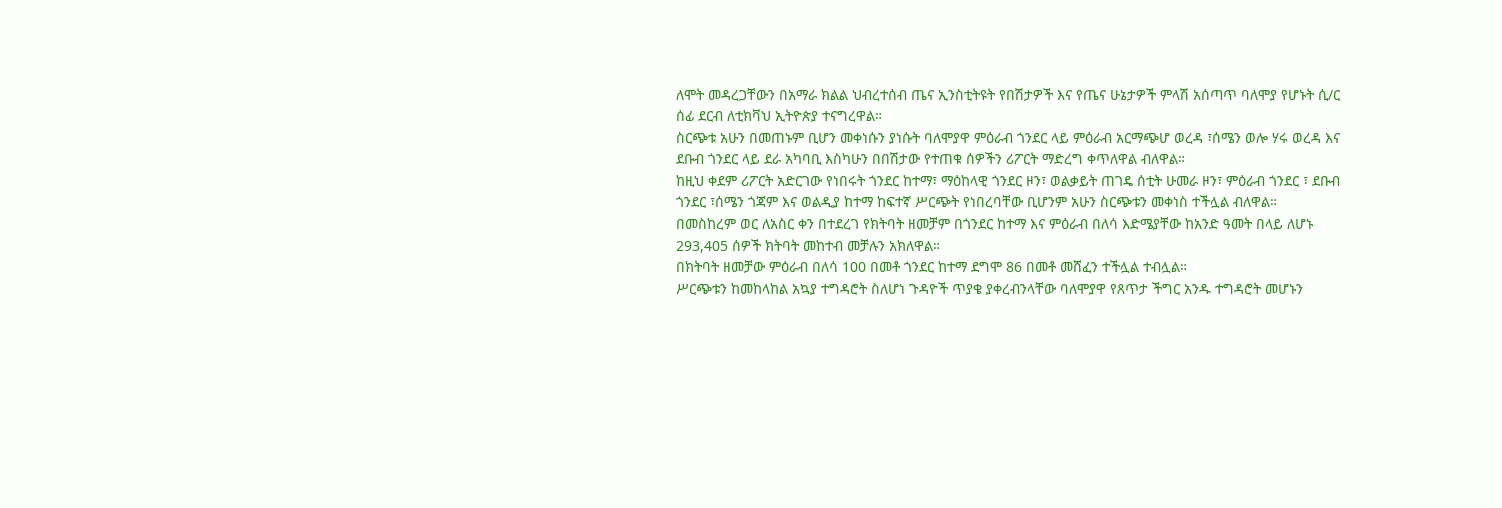ለሞት መዳረጋቸውን በአማራ ክልል ህብረተሰብ ጤና ኢንስቲትዩት የበሽታዎች እና የጤና ሁኔታዎች ምላሽ አሰጣጥ ባለሞያ የሆኑት ሲ/ር ሰፊ ደርብ ለቲክቫህ ኢትዮጵያ ተናግረዋል።
ስርጭቱ አሁን በመጠኑም ቢሆን መቀነሱን ያነሱት ባለሞያዋ ምዕራብ ጎንደር ላይ ምዕራብ አርማጭሆ ወረዳ ፣ሰሜን ወሎ ሃሩ ወረዳ እና ደቡብ ጎንደር ላይ ደራ አካባቢ እስካሁን በበሽታው የተጠቁ ሰዎችን ሪፖርት ማድረግ ቀጥለዋል ብለዋል።
ከዚህ ቀደም ሪፖርት አድርገው የነበሩት ጎንደር ከተማ፣ ማዕከላዊ ጎንደር ዞን፣ ወልቃይት ጠገዴ ሰቲት ሁመራ ዞን፣ ምዕራብ ጎንደር ፣ ደቡብ ጎንደር ፣ሰሜን ጎጃም እና ወልዲያ ከተማ ከፍተኛ ሥርጭት የነበረባቸው ቢሆንም አሁን ስርጭቱን መቀነስ ተችሏል ብለዋል።
በመስከረም ወር ለአስር ቀን በተደረገ የክትባት ዘመቻም በጎንደር ከተማ እና ምዕራብ በለሳ እድሜያቸው ከአንድ ዓመት በላይ ለሆኑ 293,405 ሰዎች ክትባት መከተብ መቻሉን አክለዋል።
በክትባት ዘመቻው ምዕራብ በለሳ 100 በመቶ ጎንደር ከተማ ደግሞ 86 በመቶ መሸፈን ተችሏል ተብሏል።
ሥርጭቱን ከመከላከል አኳያ ተግዳሮት ስለሆነ ጉዳዮች ጥያቄ ያቀረብንላቸው ባለሞያዋ የጸጥታ ችግር አንዱ ተግዳሮት መሆኑን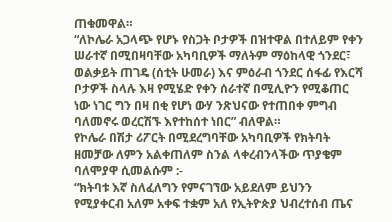ጠቁመዋል።
“ለኮሌራ አጋላጭ የሆኑ የስጋት ቦታዎች በዝተዋል በተለይም የቀን ሠራተኛ በሚበዛባቸው አካባቢዎች ማለትም ማዕከላዊ ጎንደር፣ ወልቃይት ጠገዴ (ሰቲት ሁመራ) እና ምዕራብ ጎንደር ሰፋፊ የእርሻ ቦታዎች ስላሉ እዛ የሚሄድ የቀን ሰራተኛ በሚሊዮን የሚቆጠር ነው ነገር ግን በዛ በቂ የሆነ ውሃ ንጽህናው የተጠበቀ ምግብ ባለመኖሩ ወረርሽኙ እየተከሰተ ነበር” ብለዋል።
የኮሌራ በሽታ ሪፖርት በሚደረግባቸው አካባቢዎች የክትባት ዘመቻው ለምን አልቀጠለም ስንል ላቀረብንላችው ጥያቄም ባለሞያዋ ሲመልሱም :-
“ክትባቱ እኛ ስለፈለግን የምናገኘው አይደለም ይህንን የሚያቀርብ አለም አቀፍ ተቋም አለ የኢትዮጵያ ህብረተሰብ ጤና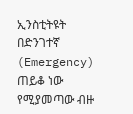ኢንስቲትዩት በድንገተኛ (Emergency) ጠይቆ ነው የሚያመጣው ብዙ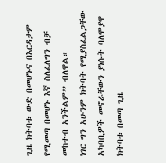ጊዜ ክትባቱ ውድ በመሆኑና በእርዳታም የሚመጣ በመሆኑ እኛ ስለፈለግን ብቻ መከተብ አንችልም” ብለዋል።
ነገር ግን አሁንም ክትባት የሚያስፈልጋቸው አካባቢዎች መኖራቸውን ያነሱት ባለሞያዋ ክትባቱ በመጣ ጊዜ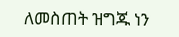ለመስጠት ዝግጁ ነን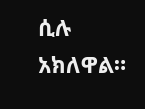ሲሉ አክለዋል።